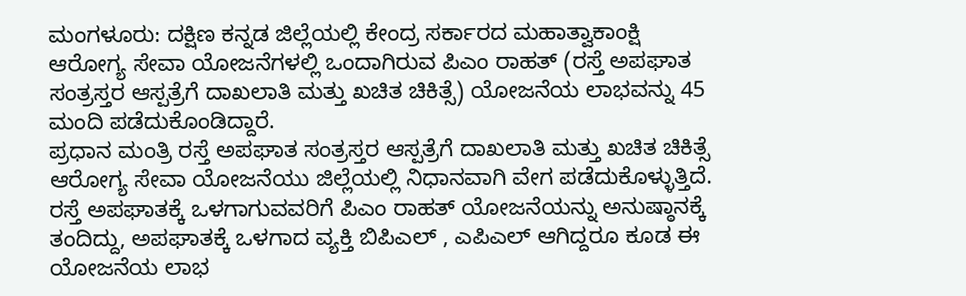ಮಂಗಳೂರು: ದಕ್ಷಿಣ ಕನ್ನಡ ಜಿಲ್ಲೆಯಲ್ಲಿ ಕೇಂದ್ರ ಸರ್ಕಾರದ ಮಹಾತ್ವಾಕಾಂಕ್ಷಿ ಆರೋಗ್ಯ ಸೇವಾ ಯೋಜನೆಗಳಲ್ಲಿ ಒಂದಾಗಿರುವ ಪಿಎಂ ರಾಹತ್ (ರಸ್ತೆ ಅಪಘಾತ ಸಂತ್ರಸ್ತರ ಆಸ್ಪತ್ರೆಗೆ ದಾಖಲಾತಿ ಮತ್ತು ಖಚಿತ ಚಿಕಿತ್ಸೆ) ಯೋಜನೆಯ ಲಾಭವನ್ನು 45 ಮಂದಿ ಪಡೆದುಕೊಂಡಿದ್ದಾರೆ.
ಪ್ರಧಾನ ಮಂತ್ರಿ ರಸ್ತೆ ಅಪಘಾತ ಸಂತ್ರಸ್ತರ ಆಸ್ಪತ್ರೆಗೆ ದಾಖಲಾತಿ ಮತ್ತು ಖಚಿತ ಚಿಕಿತ್ಸೆ ಆರೋಗ್ಯ ಸೇವಾ ಯೋಜನೆಯು ಜಿಲ್ಲೆಯಲ್ಲಿ ನಿಧಾನವಾಗಿ ವೇಗ ಪಡೆದುಕೊಳ್ಳುತ್ತಿದೆ. ರಸ್ತೆ ಅಪಘಾತಕ್ಕೆ ಒಳಗಾಗುವವರಿಗೆ ಪಿಎಂ ರಾಹತ್ ಯೋಜನೆಯನ್ನು ಅನುಷ್ಠಾನಕ್ಕೆ ತಂದಿದ್ದು, ಅಪಘಾತಕ್ಕೆ ಒಳಗಾದ ವ್ಯಕ್ತಿ ಬಿಪಿಎಲ್ , ಎಪಿಎಲ್ ಆಗಿದ್ದರೂ ಕೂಡ ಈ ಯೋಜನೆಯ ಲಾಭ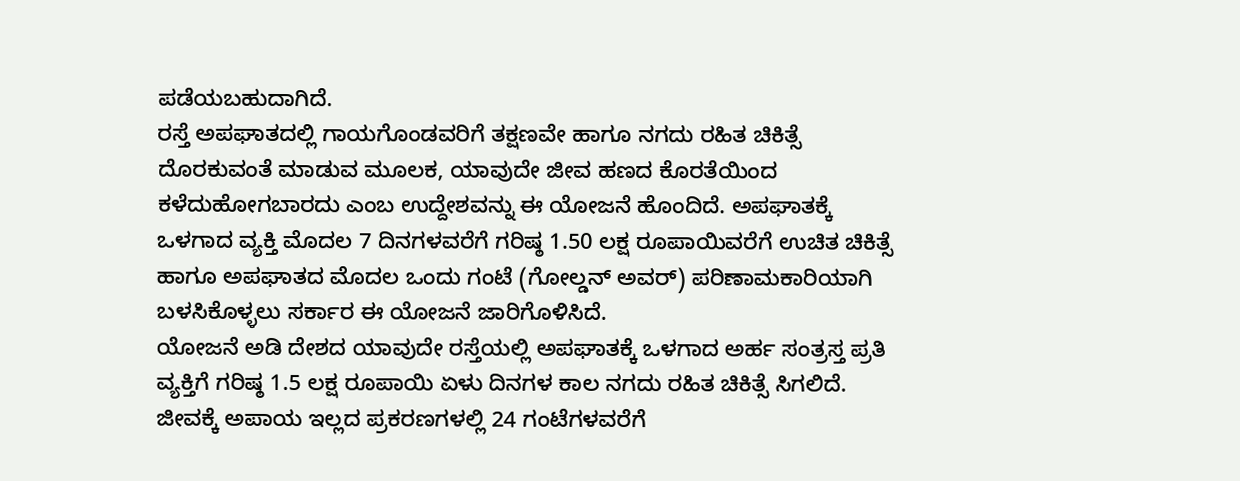ಪಡೆಯಬಹುದಾಗಿದೆ.
ರಸ್ತೆ ಅಪಘಾತದಲ್ಲಿ ಗಾಯಗೊಂಡವರಿಗೆ ತಕ್ಷಣವೇ ಹಾಗೂ ನಗದು ರಹಿತ ಚಿಕಿತ್ಸೆ ದೊರಕುವಂತೆ ಮಾಡುವ ಮೂಲಕ, ಯಾವುದೇ ಜೀವ ಹಣದ ಕೊರತೆಯಿಂದ ಕಳೆದುಹೋಗಬಾರದು ಎಂಬ ಉದ್ದೇಶವನ್ನು ಈ ಯೋಜನೆ ಹೊಂದಿದೆ. ಅಪಘಾತಕ್ಕೆ ಒಳಗಾದ ವ್ಯಕ್ತಿ ಮೊದಲ 7 ದಿನಗಳವರೆಗೆ ಗರಿಷ್ಠ 1.50 ಲಕ್ಷ ರೂಪಾಯಿವರೆಗೆ ಉಚಿತ ಚಿಕಿತ್ಸೆ ಹಾಗೂ ಅಪಘಾತದ ಮೊದಲ ಒಂದು ಗಂಟೆ (ಗೋಲ್ಡನ್ ಅವರ್) ಪರಿಣಾಮಕಾರಿಯಾಗಿ ಬಳಸಿಕೊಳ್ಳಲು ಸರ್ಕಾರ ಈ ಯೋಜನೆ ಜಾರಿಗೊಳಿಸಿದೆ.
ಯೋಜನೆ ಅಡಿ ದೇಶದ ಯಾವುದೇ ರಸ್ತೆಯಲ್ಲಿ ಅಪಘಾತಕ್ಕೆ ಒಳಗಾದ ಅರ್ಹ ಸಂತ್ರಸ್ತ ಪ್ರತಿ ವ್ಯಕ್ತಿಗೆ ಗರಿಷ್ಠ 1.5 ಲಕ್ಷ ರೂಪಾಯಿ ಏಳು ದಿನಗಳ ಕಾಲ ನಗದು ರಹಿತ ಚಿಕಿತ್ಸೆ ಸಿಗಲಿದೆ. ಜೀವಕ್ಕೆ ಅಪಾಯ ಇಲ್ಲದ ಪ್ರಕರಣಗಳಲ್ಲಿ 24 ಗಂಟೆಗಳವರೆಗೆ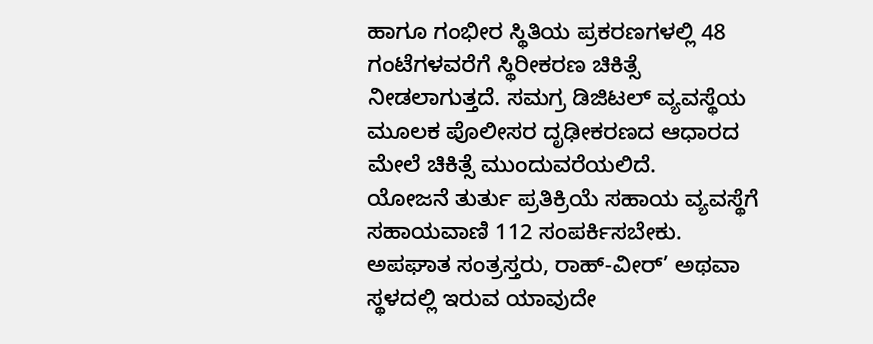ಹಾಗೂ ಗಂಭೀರ ಸ್ಥಿತಿಯ ಪ್ರಕರಣಗಳಲ್ಲಿ 48 ಗಂಟೆಗಳವರೆಗೆ ಸ್ಥಿರೀಕರಣ ಚಿಕಿತ್ಸೆ ನೀಡಲಾಗುತ್ತದೆ. ಸಮಗ್ರ ಡಿಜಿಟಲ್ ವ್ಯವಸ್ಥೆಯ ಮೂಲಕ ಪೊಲೀಸರ ದೃಢೀಕರಣದ ಆಧಾರದ ಮೇಲೆ ಚಿಕಿತ್ಸೆ ಮುಂದುವರೆಯಲಿದೆ.
ಯೋಜನೆ ತುರ್ತು ಪ್ರತಿಕ್ರಿಯೆ ಸಹಾಯ ವ್ಯವಸ್ಥೆಗೆ ಸಹಾಯವಾಣಿ 112 ಸಂಪರ್ಕಿಸಬೇಕು. ಅಪಘಾತ ಸಂತ್ರಸ್ತರು, ರಾಹ್-ವೀರ್’ ಅಥವಾ ಸ್ಥಳದಲ್ಲಿ ಇರುವ ಯಾವುದೇ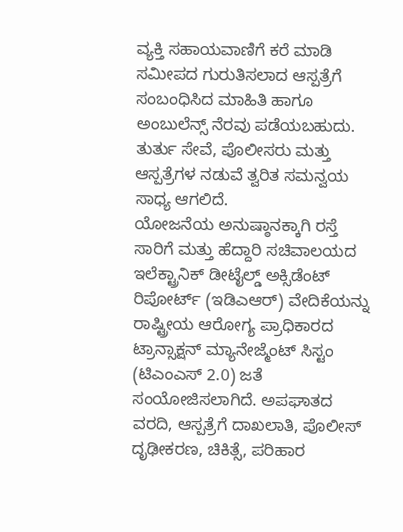ವ್ಯಕ್ತಿ ಸಹಾಯವಾಣಿಗೆ ಕರೆ ಮಾಡಿ ಸಮೀಪದ ಗುರುತಿಸಲಾದ ಆಸ್ಪತ್ರೆಗೆ ಸಂಬಂಧಿಸಿದ ಮಾಹಿತಿ ಹಾಗೂ ಅಂಬುಲೆನ್ಸ್ ನೆರವು ಪಡೆಯಬಹುದು. ತುರ್ತು ಸೇವೆ, ಪೊಲೀಸರು ಮತ್ತು ಆಸ್ಪತ್ರೆಗಳ ನಡುವೆ ತ್ವರಿತ ಸಮನ್ವಯ ಸಾಧ್ಯ ಆಗಲಿದೆ.
ಯೋಜನೆಯ ಅನುಷ್ಠಾನಕ್ಕಾಗಿ ರಸ್ತೆ ಸಾರಿಗೆ ಮತ್ತು ಹೆದ್ದಾರಿ ಸಚಿವಾಲಯದ ಇಲೆಕ್ಟ್ರಾನಿಕ್ ಡೀಟೈಲ್ಡ್ ಅಕ್ಸಿಡೆಂಟ್ ರಿಪೋರ್ಟ್ (ಇಡಿಎಆರ್) ವೇದಿಕೆಯನ್ನು ರಾಷ್ಟ್ರೀಯ ಆರೋಗ್ಯ ಪ್ರಾಧಿಕಾರದ ಟ್ರಾನ್ಸಾಕ್ಷನ್ ಮ್ಯಾನೇಜ್ಮೆಂಟ್ ಸಿಸ್ಟಂ (ಟಿಎಂಎಸ್ 2.0) ಜತೆ ಸಂಯೋಜಿಸಲಾಗಿದೆ. ಅಪಘಾತದ ವರದಿ, ಆಸ್ಪತ್ರೆಗೆ ದಾಖಲಾತಿ, ಪೊಲೀಸ್ ದೃಢೀಕರಣ, ಚಿಕಿತ್ಸೆ, ಪರಿಹಾರ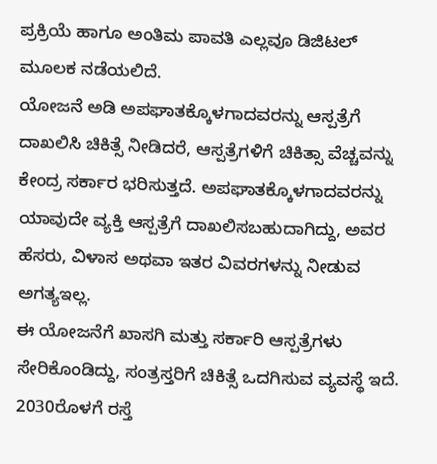ಪ್ರಕ್ರಿಯೆ ಹಾಗೂ ಅಂತಿಮ ಪಾವತಿ ಎಲ್ಲವೂ ಡಿಜಿಟಲ್ ಮೂಲಕ ನಡೆಯಲಿದೆ.
ಯೋಜನೆ ಅಡಿ ಅಪಘಾತಕ್ಕೊಳಗಾದವರನ್ನು ಆಸ್ಪತ್ರೆಗೆ ದಾಖಲಿಸಿ ಚಿಕಿತ್ಸೆ ನೀಡಿದರೆ, ಆಸ್ಪತ್ರೆಗಳಿಗೆ ಚಿಕಿತ್ಸಾ ವೆಚ್ಚವನ್ನು ಕೇಂದ್ರ ಸರ್ಕಾರ ಭರಿಸುತ್ತದೆ. ಅಪಘಾತಕ್ಕೊಳಗಾದವರನ್ನು ಯಾವುದೇ ವ್ಯಕ್ತಿ ಆಸ್ಪತ್ರೆಗೆ ದಾಖಲಿಸಬಹುದಾಗಿದ್ದು, ಅವರ ಹೆಸರು, ವಿಳಾಸ ಅಥವಾ ಇತರ ವಿವರಗಳನ್ನು ನೀಡುವ ಅಗತ್ಯಇಲ್ಲ.
ಈ ಯೋಜನೆಗೆ ಖಾಸಗಿ ಮತ್ತು ಸರ್ಕಾರಿ ಆಸ್ಪತ್ರೆಗಳು ಸೇರಿಕೊಂಡಿದ್ದು, ಸಂತ್ರಸ್ತರಿಗೆ ಚಿಕಿತ್ಸೆ ಒದಗಿಸುವ ವ್ಯವಸ್ಥೆ ಇದೆ. 2030ರೊಳಗೆ ರಸ್ತೆ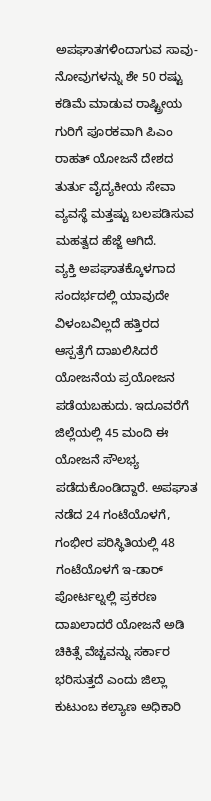ಅಪಘಾತಗಳಿಂದಾಗುವ ಸಾವು-ನೋವುಗಳನ್ನು ಶೇ 50 ರಷ್ಟು ಕಡಿಮೆ ಮಾಡುವ ರಾಷ್ಟ್ರೀಯ ಗುರಿಗೆ ಪೂರಕವಾಗಿ ಪಿಎಂ ರಾಹತ್ ಯೋಜನೆ ದೇಶದ ತುರ್ತು ವೈದ್ಯಕೀಯ ಸೇವಾ ವ್ಯವಸ್ಥೆ ಮತ್ತಷ್ಟು ಬಲಪಡಿಸುವ ಮಹತ್ವದ ಹೆಜ್ಜೆ ಆಗಿದೆ.
ವ್ಯಕ್ತಿ ಅಪಘಾತಕ್ಕೊಳಗಾದ ಸಂದರ್ಭದಲ್ಲಿ ಯಾವುದೇ ವಿಳಂಬವಿಲ್ಲದೆ ಹತ್ತಿರದ ಆಸ್ಪತ್ರೆಗೆ ದಾಖಲಿಸಿದರೆ ಯೋಜನೆಯ ಪ್ರಯೋಜನ ಪಡೆಯಬಹುದು. ಇದೂವರೆಗೆ ಜಿಲ್ಲೆಯಲ್ಲಿ 45 ಮಂದಿ ಈ ಯೋಜನೆ ಸೌಲಭ್ಯ ಪಡೆದುಕೊಂಡಿದ್ದಾರೆ. ಅಪಘಾತ ನಡೆದ 24 ಗಂಟೆಯೊಳಗೆ, ಗಂಭೀರ ಪರಿಸ್ಥಿತಿಯಲ್ಲಿ 48 ಗಂಟೆಯೊಳಗೆ ಇ-ಡಾರ್ ಪೋರ್ಟಲ್ನಲ್ಲಿ ಪ್ರಕರಣ ದಾಖಲಾದರೆ ಯೋಜನೆ ಅಡಿ ಚಿಕಿತ್ಸೆ ವೆಚ್ಚವನ್ನು ಸರ್ಕಾರ ಭರಿಸುತ್ತದೆ ಎಂದು ಜಿಲ್ಲಾ ಕುಟುಂಬ ಕಲ್ಯಾಣ ಅಧಿಕಾರಿ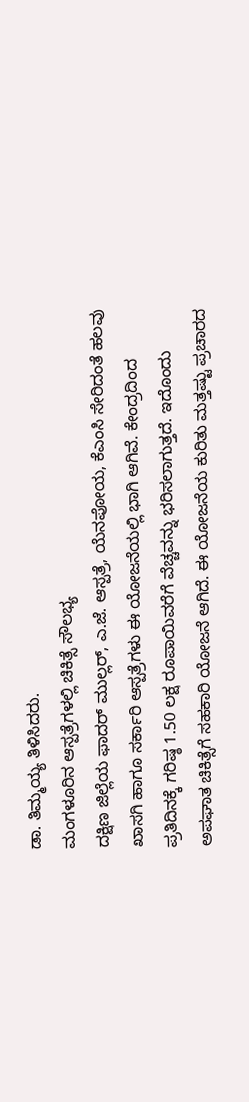ಡಾ. ತಿಮ್ಮಯ್ಯ ತಿಳಿಸಿದರು.
ಮಂಗಳೂರಿನ ಆಸ್ಪತ್ರೆಗಳಲ್ಲಿ ಚಿಕಿತ್ಸೆ ಸೌಲಭ್ಯ
ದಕ್ಷಿಣ ಜಿಲ್ಲೆಯ ಫಾದರ್ ಮುಲ್ಲರ್, ಎ.ಜೆ. ಆಸ್ಪತ್ರೆ, ಯೆನಪೋಯ, ಕೆಎಂಸಿ ಸೇರಿದಂತೆ ಹಲವು ಖಾಸಗಿ ಹಾಗೂ ಸರ್ಕಾರಿ ಆಸ್ಪತ್ರೆಗಳು ಈ ಯೋಜನೆಯಲ್ಲಿ ಭಾಗಿ ಆಗಿವೆ. ಕೇಂದ್ರದಿಂದ ಪ್ರತಿದಿನಕ್ಕೆ ಗರಿಷ್ಠ 1.50 ಲಕ್ಷ ರೂಪಾಯಿವರೆಗೆ ವೆಚ್ಚವನ್ನು ಭರಿಸಲಾಗುತ್ತದೆ. ಇದೊಂದು ಅಪಘಾತ ಚಿಕಿತ್ಸೆಗೆ ಸಹಕಾರಿ ಯೋಜನೆ ಆಗಿದೆ. ಈ ಯೋಜನೆಯ ಕುರಿತು ಮತ್ತಷ್ಟು ಪ್ರಚಾರದ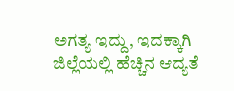ಅಗತ್ಯ ಇದ್ದು, ಇದಕ್ಕಾಗಿ ಜಿಲ್ಲೆಯಲ್ಲಿ ಹೆಚ್ಚಿನ ಆದ್ಯತೆ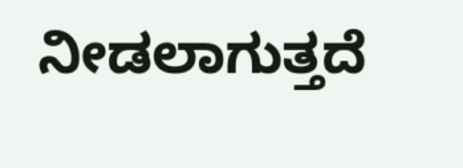ನೀಡಲಾಗುತ್ತದೆ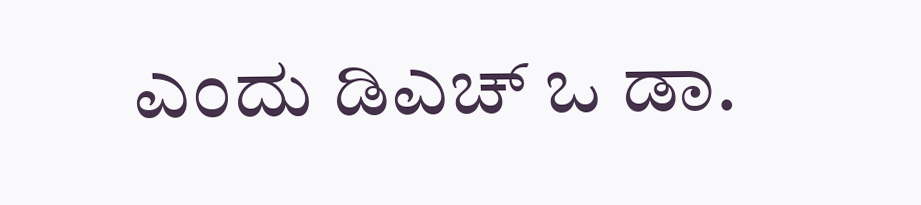ಎಂದು ಡಿಎಚ್ ಒ ಡಾ.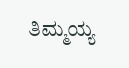ತಿಮ್ಮಯ್ಯ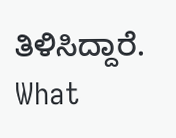ತಿಳಿಸಿದ್ದಾರೆ.
What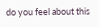do you feel about this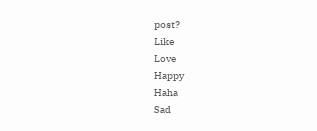post?
Like
Love
Happy
Haha
Sad